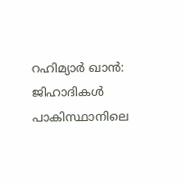റഹിമ്യാർ ഖാൻ: ജിഹാദികൾ പാകിസ്ഥാനിലെ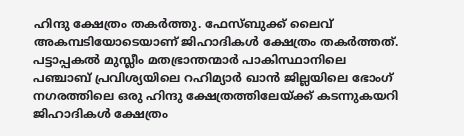ഹിന്ദു ക്ഷേത്രം തകർത്തു. ഫേസ്ബുക്ക് ലൈവ് അകമ്പടിയോടെയാണ് ജിഹാദികൾ ക്ഷേത്രം തകർത്തത്. പട്ടാപ്പകൽ മുസ്ലീം മതഭ്രാന്തന്മാർ പാകിസ്ഥാനിലെ പഞ്ചാബ് പ്രവിശ്യയിലെ റഹിമ്യാർ ഖാൻ ജില്ലയിലെ ഭോംഗ് നഗരത്തിലെ ഒരു ഹിന്ദു ക്ഷേത്രത്തിലേയ്ക്ക് കടന്നുകയറി ജിഹാദികൾ ക്ഷേത്രം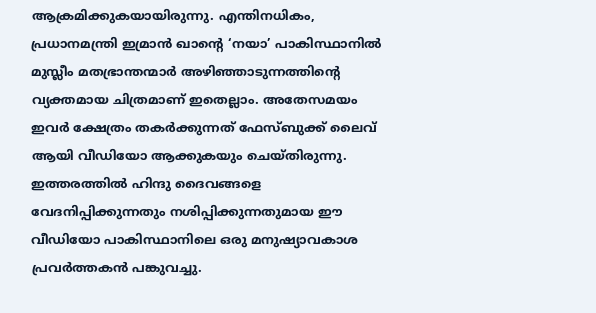ആക്രമിക്കുകയായിരുന്നു. എന്തിനധികം, പ്രധാനമന്ത്രി ഇമ്രാൻ ഖാന്റെ ‘നയാ’ പാകിസ്ഥാനിൽ മുസ്ലീം മതഭ്രാന്തന്മാർ അഴിഞ്ഞാടുന്നത്തിന്റെ വ്യക്തമായ ചിത്രമാണ് ഇതെല്ലാം. അതേസമയം ഇവർ ക്ഷേത്രം തകർക്കുന്നത് ഫേസ്ബുക്ക് ലൈവ് ആയി വീഡിയോ ആക്കുകയും ചെയ്തിരുന്നു.
ഇത്തരത്തിൽ ഹിന്ദു ദൈവങ്ങളെ വേദനിപ്പിക്കുന്നതും നശിപ്പിക്കുന്നതുമായ ഈ വീഡിയോ പാകിസ്ഥാനിലെ ഒരു മനുഷ്യാവകാശ പ്രവർത്തകൻ പങ്കുവച്ചു.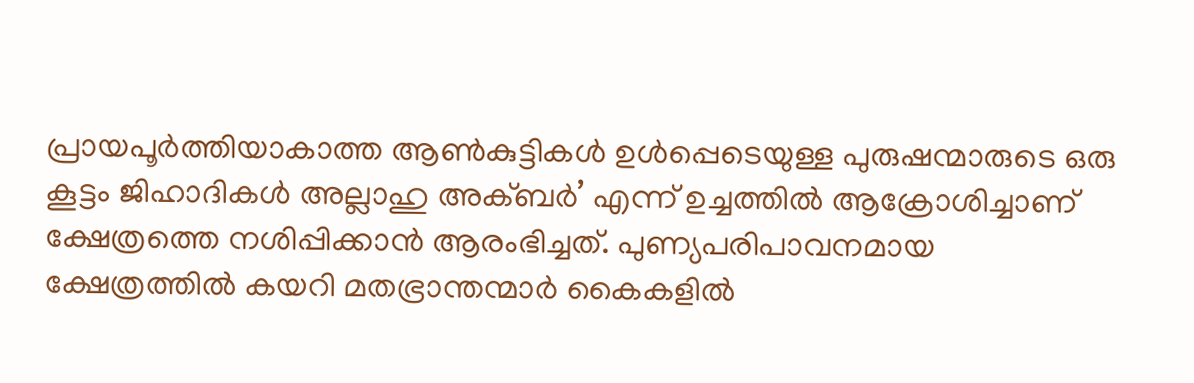പ്രായപൂർത്തിയാകാത്ത ആൺകുട്ടികൾ ഉൾപ്പെടെയുള്ള പുരുഷന്മാരുടെ ഒരു കൂട്ടം ജിഹാദികൾ അല്ലാഹു അക്ബർ’ എന്ന് ഉച്ചത്തിൽ ആക്രോശിച്ചാണ് ക്ഷേത്രത്തെ നശിപ്പിക്കാൻ ആരംഭിച്ചത്. പുണ്യപരിപാവനമായ ക്ഷേത്രത്തിൽ കയറി മതഭ്രാന്തന്മാർ കൈകളിൽ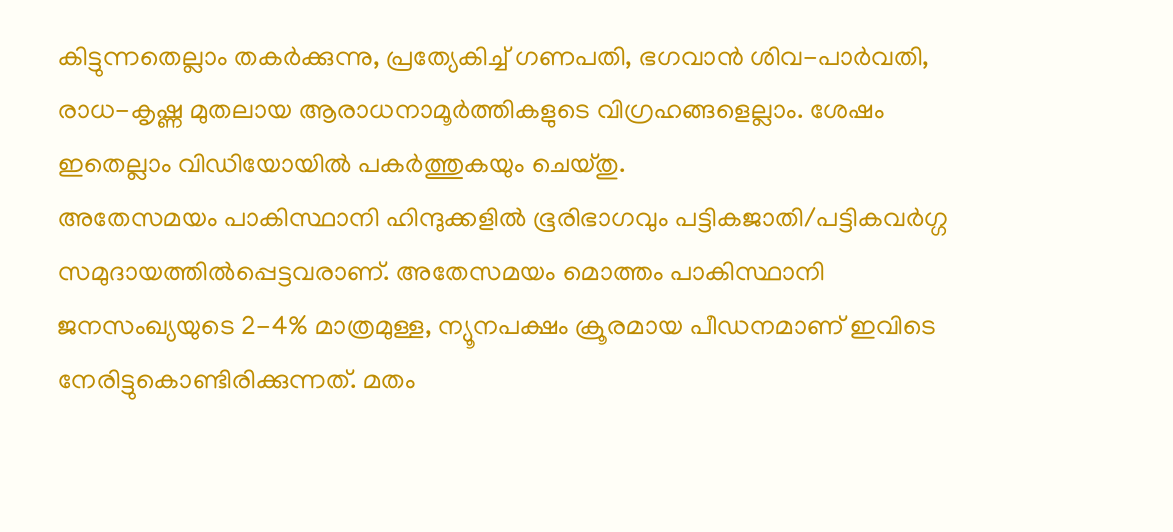കിട്ടുന്നതെല്ലാം തകർക്കുന്നു, പ്രത്യേകിച്ച് ഗണപതി, ഭഗവാൻ ശിവ-പാർവതി, രാധ-കൃഷ്ണ മുതലായ ആരാധനാമൂർത്തികളുടെ വിഗ്രഹങ്ങളെല്ലാം. ശേഷം ഇതെല്ലാം വിഡിയോയിൽ പകർത്തുകയും ചെയ്തു.
അതേസമയം പാകിസ്ഥാനി ഹിന്ദുക്കളിൽ ഭൂരിഭാഗവും പട്ടികജാതി/പട്ടികവർഗ്ഗ സമുദായത്തിൽപ്പെട്ടവരാണ്. അതേസമയം മൊത്തം പാകിസ്ഥാനി ജനസംഖ്യയുടെ 2-4% മാത്രമുള്ള, ന്യൂനപക്ഷം ക്രൂരമായ പീഡനമാണ് ഇവിടെ നേരിട്ടുകൊണ്ടിരിക്കുന്നത്. മതം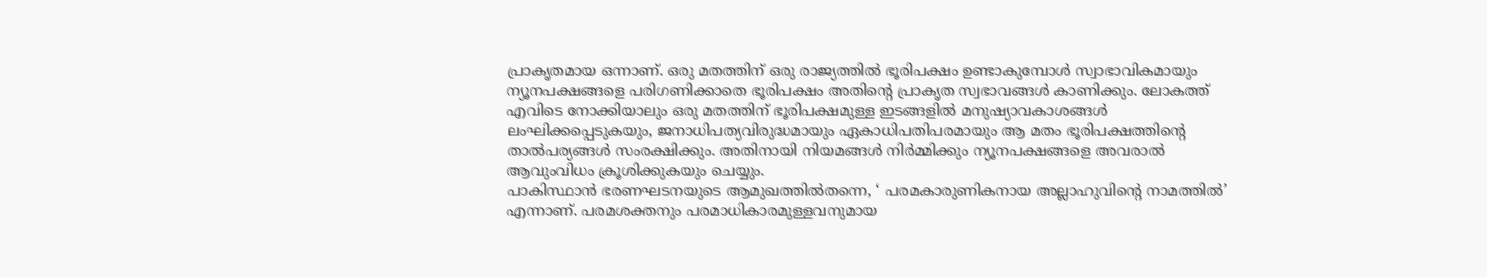പ്രാകൃതമായ ഒന്നാണ്. ഒരു മതത്തിന് ഒരു രാജ്യത്തിൽ ഭൂരിപക്ഷം ഉണ്ടാകുമ്പോൾ സ്വാഭാവികമായും ന്യൂനപക്ഷങ്ങളെ പരിഗണിക്കാതെ ഭൂരിപക്ഷം അതിന്റെ പ്രാകൃത സ്വഭാവങ്ങൾ കാണിക്കും. ലോകത്ത് എവിടെ നോക്കിയാലും ഒരു മതത്തിന് ഭൂരിപക്ഷമുള്ള ഇടങ്ങളിൽ മനുഷ്യാവകാശങ്ങൾ ലംഘിക്കപ്പെടുകയും, ജനാധിപത്യവിരുദ്ധമായും ഏകാധിപതിപരമായും ആ മതം ഭൂരിപക്ഷത്തിന്റെ താൽപര്യങ്ങൾ സംരക്ഷിക്കും. അതിനായി നിയമങ്ങൾ നിർമ്മിക്കും ന്യൂനപക്ഷങ്ങളെ അവരാൽ ആവുംവിധം ക്രൂശിക്കുകയും ചെയ്യും.
പാകിസ്ഥാൻ ഭരണഘടനയുടെ ആമുഖത്തിൽതന്നെ, ‘ പരമകാരുണികനായ അല്ലാഹുവിന്റെ നാമത്തിൽ’ എന്നാണ്. പരമശക്തനും പരമാധികാരമുള്ളവനുമായ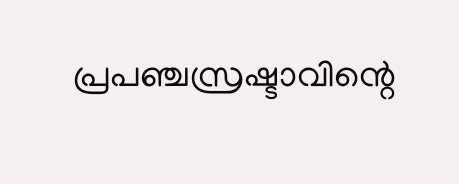പ്രപഞ്ചസ്രഷ്ടാവിന്റെ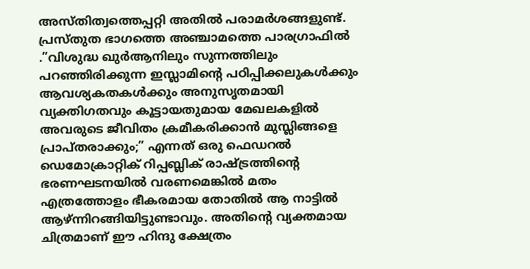അസ്തിത്വത്തെപ്പറ്റി അതിൽ പരാമർശങ്ങളുണ്ട്. പ്രസ്തുത ഭാഗത്തെ അഞ്ചാമത്തെ പാരഗ്രാഫിൽ .”വിശുദ്ധ ഖുർആനിലും സുന്നത്തിലും പറഞ്ഞിരിക്കുന്ന ഇസ്ലാമിന്റെ പഠിപ്പിക്കലുകൾക്കും ആവശ്യകതകൾക്കും അനുസൃതമായി വ്യക്തിഗതവും കൂട്ടായതുമായ മേഖലകളിൽ അവരുടെ ജീവിതം ക്രമീകരിക്കാൻ മുസ്ലിങ്ങളെ പ്രാപ്തരാക്കും;” എന്നത് ഒരു ഫെഡറൽ ഡെമോക്രാറ്റിക് റിപ്പബ്ലിക് രാഷ്ട്രത്തിന്റെ ഭരണഘടനയിൽ വരണമെങ്കിൽ മതം എത്രത്തോളം ഭീകരമായ തോതിൽ ആ നാട്ടിൽ ആഴ്ന്നിറങ്ങിയിട്ടുണ്ടാവും. അതിന്റെ വ്യക്തമായ ചിത്രമാണ് ഈ ഹിന്ദു ക്ഷേത്രം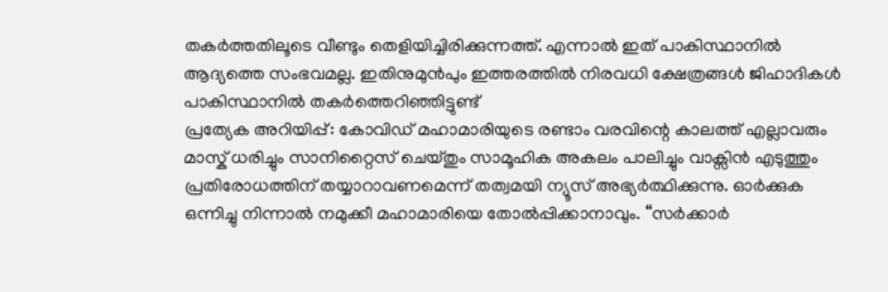തകർത്തതിലൂടെ വീണ്ടും തെളിയിച്ചിരിക്കുന്നത്ത്. എന്നാൽ ഇത് പാകിസ്ഥാനിൽ ആദ്യത്തെ സംഭവമല്ല. ഇതിനുമുൻപും ഇത്തരത്തിൽ നിരവധി ക്ഷേത്രങ്ങൾ ജിഹാദികൾ പാകിസ്ഥാനിൽ തകർത്തെറിഞ്ഞിട്ടുണ്ട്
പ്രത്യേക അറിയിപ്പ്: കോവിഡ് മഹാമാരിയുടെ രണ്ടാം വരവിന്റെ കാലത്ത് എല്ലാവരും മാസ്ക് ധരിച്ചും സാനിറ്റൈസ് ചെയ്തും സാമൂഹിക അകലം പാലിച്ചും വാക്സിൻ എടുത്തും പ്രതിരോധത്തിന് തയ്യാറാവണമെന്ന് തത്വമയി ന്യൂസ് അഭ്യർത്ഥിക്കുന്നു. ഓർക്കുക ഒന്നിച്ചു നിന്നാൽ നമുക്കീ മഹാമാരിയെ തോൽപ്പിക്കാനാവും. “സർക്കാർ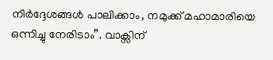നിർദ്ദേശങ്ങൾ പാലിക്കാം, നമുക്ക് മഹാമാരിയെ ഒന്നിച്ചു നേരിടാം”. വാക്സിന്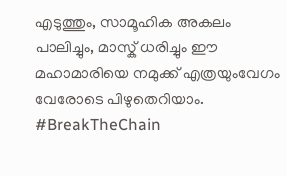എടുത്തും, സാമൂഹിക അകലം പാലിച്ചും, മാസ്ക് ധരിച്ചും ഈ മഹാമാരിയെ നമുക്ക് എത്രയുംവേഗം വേരോടെ പിഴുതെറിയാം. #BreakTheChain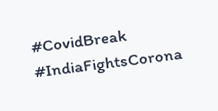#CovidBreak #IndiaFightsCorona